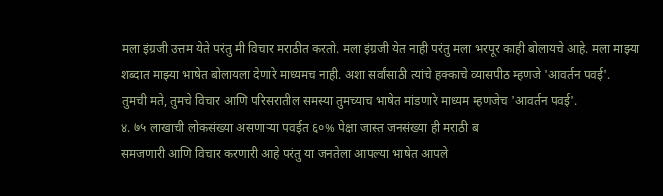मला इंग्रजी उत्तम येते परंतु मी विचार मराठीत करतो. मला इंग्रजी येत नाही परंतु मला भरपूर काही बोलायचे आहे. मला माझ्या शब्दात माझ्या भाषेत बोलायला देणारे माध्यमच नाही. अशा सर्वांसाठी त्यांचे हक्काचे व्यासपीठ म्हणजे 'आवर्तन पवई'.
तुमची मते, तुमचे विचार आणि परिसरातील समस्या तुमच्याच भाषेत मांडणारे माध्यम म्हणजेच 'आवर्तन पवई'.
४. ७५ लाखाची लोकसंख्या असणाऱ्या पवईत ६०% पेक्षा जास्त जनसंख्या ही मराठी ब
समजणारी आणि विचार करणारी आहे परंतु या जनतेला आपल्या भाषेत आपले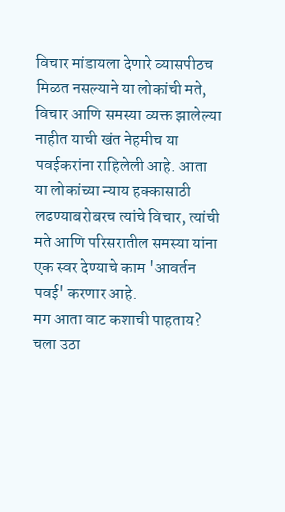विचार मांडायला देणारे व्यासपीठच मिळत नसल्याने या लोकांची मते, विचार आणि समस्या व्यक्त झालेल्या नाहीत याची खंत नेहमीच या पवईकरांना राहिलेली आहे. आता या लोकांच्या न्याय हक्कासाठी लढण्याबरोबरच त्यांचे विचार, त्यांची मते आणि परिसरातील समस्या यांना एक स्वर देण्याचे काम 'आवर्तन पवई' करणार आहे.
मग आता वाट कशाची पाहताय? चला उठा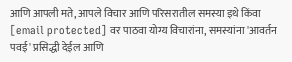आणि आपली मते, आपले विचार आणि परिसरातील समस्या इथे किंवा [email protected] वर पाठवा योग्य विचारांना, समस्यांना 'आवर्तन पवई' प्रसिद्धी देईल आणि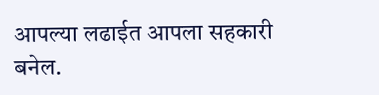आपल्या लढाईत आपला सहकारी बनेल.